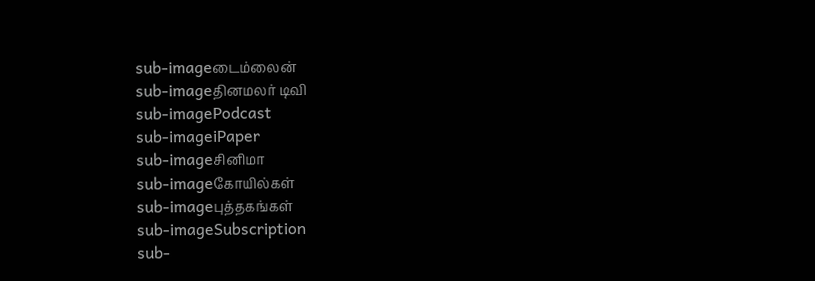sub-imageடைம்லைன்
sub-imageதினமலர் டிவி
sub-imagePodcast
sub-imageiPaper
sub-imageசினிமா
sub-imageகோயில்கள்
sub-imageபுத்தகங்கள்
sub-imageSubscription
sub-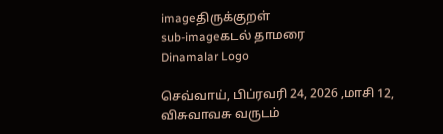imageதிருக்குறள்
sub-imageகடல் தாமரை
Dinamalar Logo

செவ்வாய், பிப்ரவரி 24, 2026 ,மாசி 12, விசுவாவசு வருடம்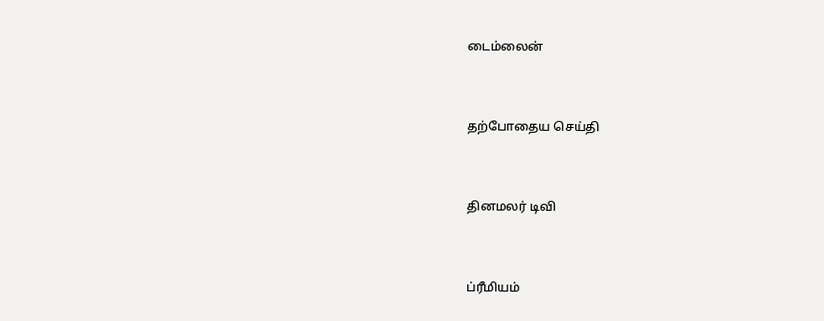டைம்லைன்


தற்போதைய செய்தி


தினமலர் டிவி


ப்ரீமியம்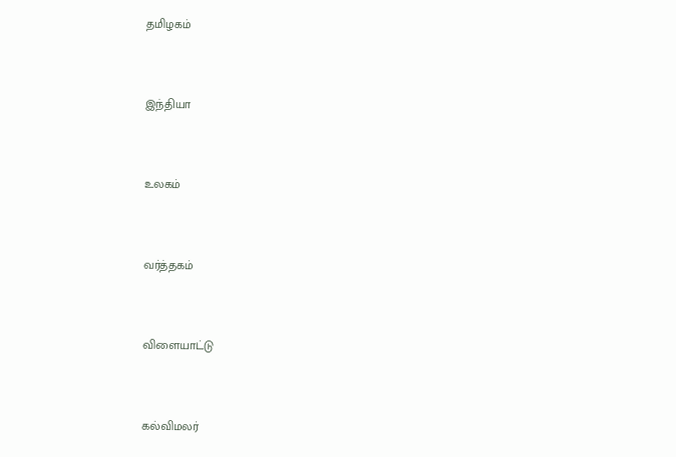தமிழகம்


இந்தியா


உலகம்


வர்த்தகம்


விளையாட்டு


கல்விமலர்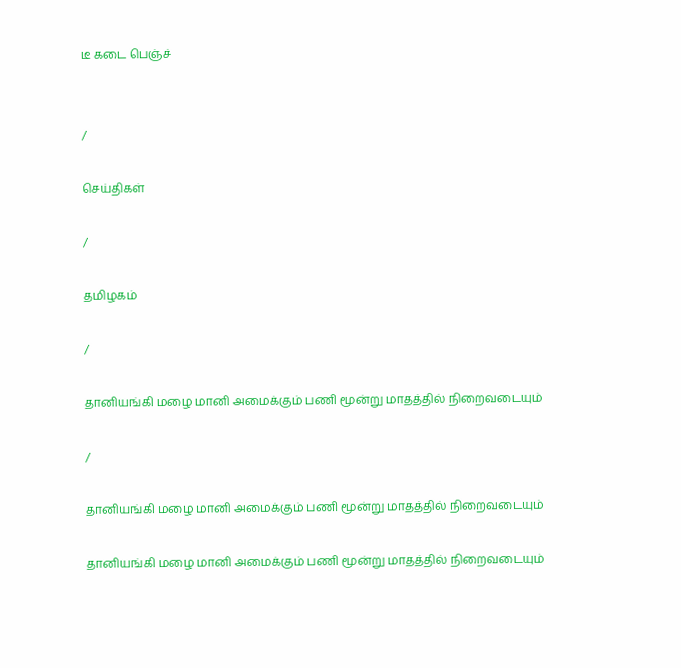டீ கடை பெஞ்ச்


/

செய்திகள்

/

தமிழகம்

/

தானியங்கி மழை மானி அமைக்கும் பணி மூன்று மாதத்தில் நிறைவடையும்

/

தானியங்கி மழை மானி அமைக்கும் பணி மூன்று மாதத்தில் நிறைவடையும்

தானியங்கி மழை மானி அமைக்கும் பணி மூன்று மாதத்தில் நிறைவடையும்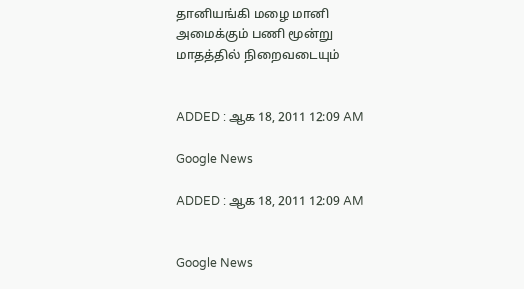தானியங்கி மழை மானி அமைக்கும் பணி மூன்று மாதத்தில் நிறைவடையும்


ADDED : ஆக 18, 2011 12:09 AM

Google News

ADDED : ஆக 18, 2011 12:09 AM


Google News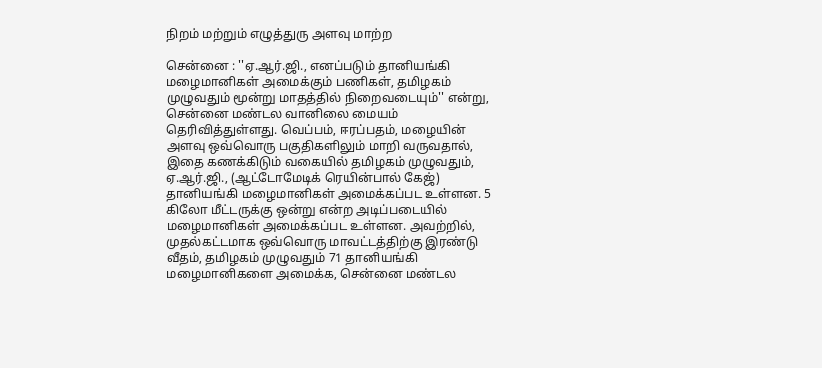நிறம் மற்றும் எழுத்துரு அளவு மாற்ற

சென்னை : ''ஏ.ஆர்.ஜி., எனப்படும் தானியங்கி மழைமானிகள் அமைக்கும் பணிகள், தமிழகம் முழுவதும் மூன்று மாதத்தில் நிறைவடையும்'' என்று, சென்னை மண்டல வானிலை மையம் தெரிவித்துள்ளது. வெப்பம், ஈரப்பதம், மழையின் அளவு ஒவ்வொரு பகுதிகளிலும் மாறி வருவதால், இதை கணக்கிடும் வகையில் தமிழகம் முழுவதும், ஏ.ஆர்.ஜி., (ஆட்டோமேடிக் ரெயின்பால் கேஜ்) தானியங்கி மழைமானிகள் அமைக்கப்பட உள்ளன. 5 கிலோ மீட்டருக்கு ஒன்று என்ற அடிப்படையில் மழைமானிகள் அமைக்கப்பட உள்ளன. அவற்றில், முதல்கட்டமாக ஒவ்வொரு மாவட்டத்திற்கு இரண்டு வீதம், தமிழகம் முழுவதும் 71 தானியங்கி மழைமானிகளை அமைக்க, சென்னை மண்டல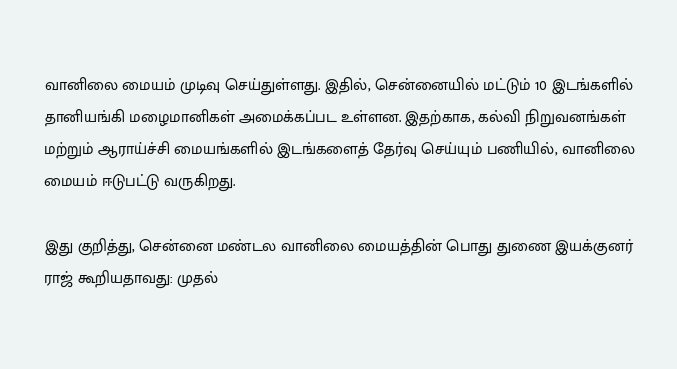வானிலை மையம் முடிவு செய்துள்ளது. இதில், சென்னையில் மட்டும் 10 இடங்களில் தானியங்கி மழைமானிகள் அமைக்கப்பட உள்ளன. இதற்காக, கல்வி நிறுவனங்கள் மற்றும் ஆராய்ச்சி மையங்களில் இடங்களைத் தேர்வு செய்யும் பணியில், வானிலை மையம் ஈடுபட்டு வருகிறது.

இது குறித்து, சென்னை மண்டல வானிலை மையத்தின் பொது துணை இயக்குனர் ராஜ் கூறியதாவது: முதல்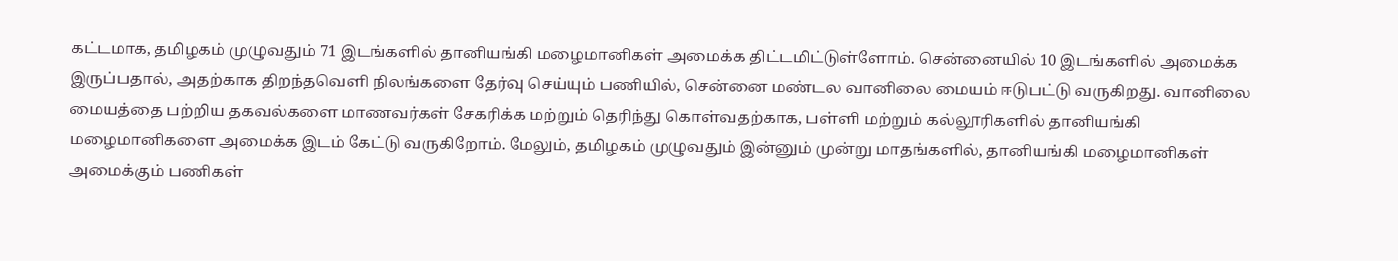கட்டமாக, தமிழகம் முழுவதும் 71 இடங்களில் தானியங்கி மழைமானிகள் அமைக்க திட்டமிட்டுள்ளோம். சென்னையில் 10 இடங்களில் அமைக்க இருப்பதால், அதற்காக திறந்தவெளி நிலங்களை தேர்வு செய்யும் பணியில், சென்னை மண்டல வானிலை மையம் ஈடுபட்டு வருகிறது. வானிலை மையத்தை பற்றிய தகவல்களை மாணவர்கள் சேகரிக்க மற்றும் தெரிந்து கொள்வதற்காக, பள்ளி மற்றும் கல்லூரிகளில் தானியங்கி மழைமானிகளை அமைக்க இடம் கேட்டு வருகிறோம். மேலும், தமிழகம் முழுவதும் இன்னும் முன்று மாதங்களில், தானியங்கி மழைமானிகள் அமைக்கும் பணிகள்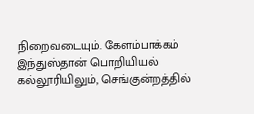நிறைவடையும். கேளம்பாக்கம் இந்துஸ்தான் பொறியியல் கல்லூரியிலும், செங்குன்றத்தில்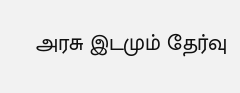அரசு இடமும் தேர்வு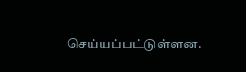செய்யப்பட்டுள்ளன.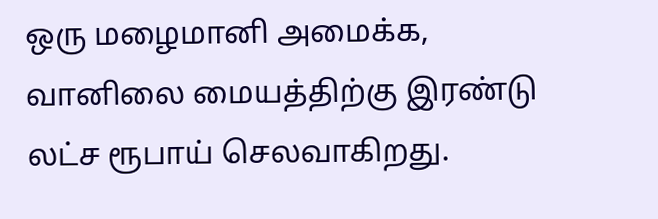ஒரு மழைமானி அமைக்க, வானிலை மையத்திற்கு இரண்டு லட்ச ரூபாய் செலவாகிறது.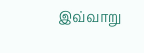இவ்வாறு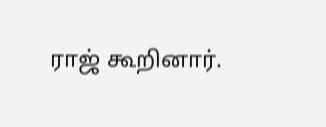ராஜ் கூறினார்.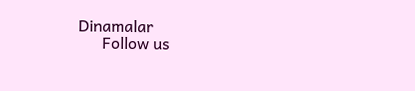Dinamalar
      Follow us